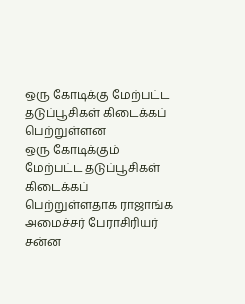ஒரு கோடிக்கு மேற்பட்ட தடுப்பூசிகள் கிடைக்கப் பெற்றுள்ளன
ஒரு கோடிக்கும் மேற்பட்ட தடுப்பூசிகள் கிடைக்கப் பெற்றுள்ளதாக ராஜாங்க அமைச்சர் பேராசிரியர் சன்ன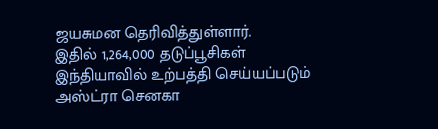ஜயசுமன தெரிவித்துள்ளார்.
இதில் 1,264,000 தடுப்பூசிகள் இந்தியாவில் உற்பத்தி செய்யப்படும் அஸ்ட்ரா செனகா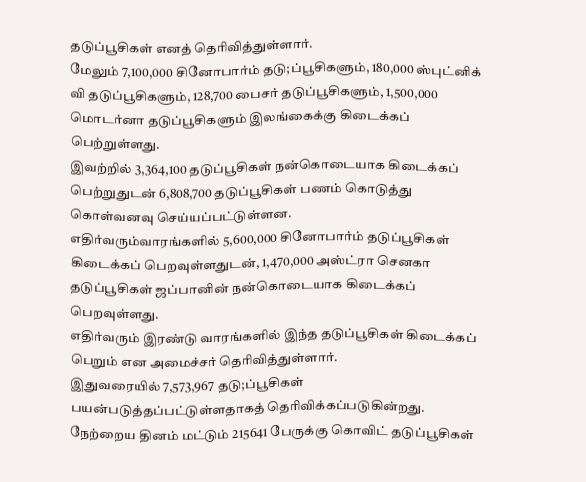தடுப்பூசிகள் எனத் தெரிவித்துள்ளார்.
மேலும் 7,100,000 சினோபார்ம் தடு;ப்பூசிகளும், 180,000 ஸ்புட்னிக் வி தடுப்பூசிகளும், 128,700 பைசர் தடுப்பூசிகளும், 1,500,000 மொடர்னா தடுப்பூசிகளும் இலங்கைக்கு கிடைக்கப் பெற்றுள்ளது.
இவற்றில் 3,364,100 தடுப்பூசிகள் நன்கொடையாக கிடைக்கப் பெற்றுதுடன் 6,808,700 தடுப்பூசிகள் பணம் கொடுத்து கொள்வனவு செய்யப்பட்டுள்ளன.
எதிர்வரும்வாரங்களில் 5,600,000 சினோபார்ம் தடுப்பூசிகள் கிடைக்கப் பெறவுள்ளதுடன், 1,470,000 அஸ்ட்ரா செனகா தடுப்பூசிகள் ஜப்பானின் நன்கொடையாக கிடைக்கப் பெறவுள்ளது.
எதிர்வரும் இரண்டு வாரங்களில் இந்த தடுப்பூசிகள் கிடைக்கப் பெறும் என அமைச்சர் தெரிவித்துள்ளார்.
இதுவரையில் 7,573,967 தடு;ப்பூசிகள் பயன்படுத்தப்பட்டுள்ளதாகத் தெரிவிக்கப்படுகின்றது.
நேற்றைய தினம் மட்டும் 215641 பேருக்கு கொவிட் தடுப்பூசிகள்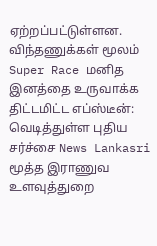ஏற்றப்பட்டுள்ளன.
விந்தணுக்கள் மூலம் Super Race மனித இனத்தை உருவாக்க திட்டமிட்ட எப்ஸ்டீன்: வெடித்துள்ள புதிய சர்ச்சை News Lankasri
மூத்த இராணுவ உளவுத்துறை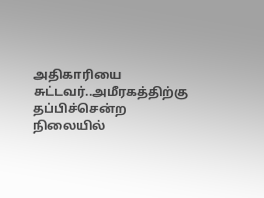அதிகாரியை சுட்டவர்..அமீரகத்திற்கு தப்பிச்சென்ற நிலையில்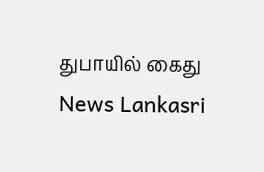துபாயில் கைது News Lankasri